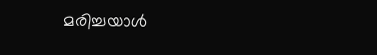മരിച്ചയാള്‍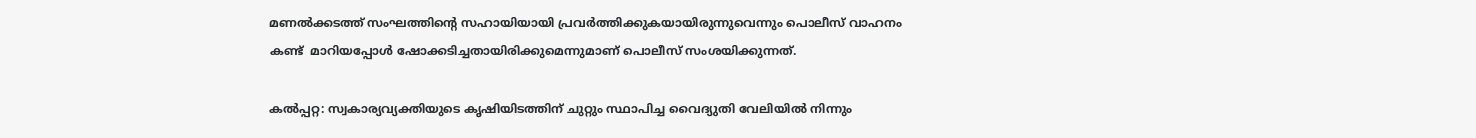മണല്‍ക്കടത്ത് സംഘത്തിന്റെ സഹായിയായി പ്രവര്‍ത്തിക്കുകയായിരുന്നുവെന്നും പൊലീസ് വാഹനം കണ്ട്  മാറിയപ്പോള്‍ ഷോക്കടിച്ചതായിരിക്കുമെന്നുമാണ് പൊലീസ് സംശയിക്കുന്നത്.

കല്‍പ്പറ്റ: സ്വകാര്യവ്യക്തിയുടെ കൃഷിയിടത്തിന് ചുറ്റും സ്ഥാപിച്ച വൈദ്യുതി വേലിയില്‍ നിന്നും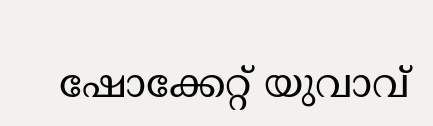ഷോക്കേറ്റ് യുവാവ്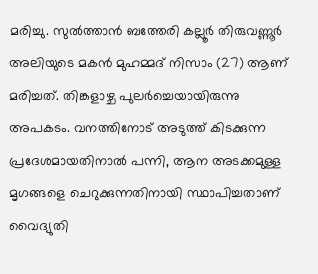മരിച്ചു. സുല്‍ത്താന്‍ ബത്തേരി കല്ലൂര്‍ തിരുവണ്ണൂര്‍ അലിയുടെ മകന്‍ മുഹമ്മദ് നിസാം (27) ആണ് മരിച്ചത്. തിങ്കളാഴ്ച പുലര്‍ച്ചെയായിരുന്നു അപകടം. വനത്തിനോട് അടുത്ത് കിടക്കുന്ന പ്രദേശമായതിനാല്‍ പന്നി, ആന അടക്കമുള്ള മൃഗങ്ങളെ ചെറുക്കുന്നതിനായി സ്ഥാപിച്ചതാണ് വൈദ്യുതി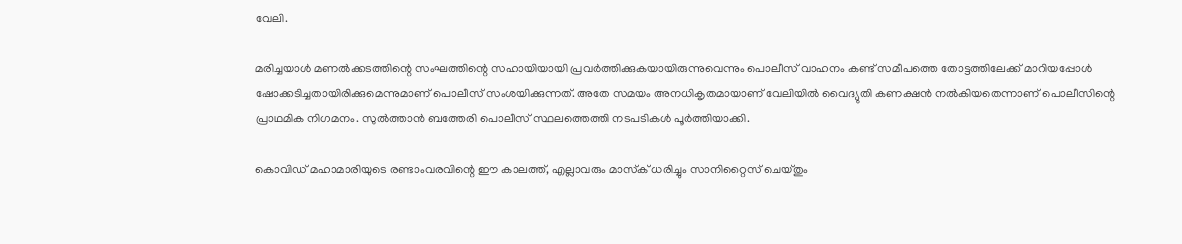വേലി.

മരിച്ചയാള്‍ മണല്‍ക്കടത്തിന്റെ സംഘത്തിന്റെ സഹായിയായി പ്രവര്‍ത്തിക്കുകയായിരുന്നുവെന്നും പൊലീസ് വാഹനം കണ്ട് സമീപത്തെ തോട്ടത്തിലേക്ക് മാറിയപ്പോള്‍ ഷോക്കടിച്ചതായിരിക്കുമെന്നുമാണ് പൊലീസ് സംശയിക്കുന്നത്. അതേ സമയം അനധികൃതമായാണ് വേലിയില്‍ വൈദ്യുതി കണക്ഷന്‍ നല്‍കിയതെന്നാണ് പൊലീസിന്റെ പ്രാഥമിക നിഗമനം. സുല്‍ത്താന്‍ ബത്തേരി പൊലീസ് സ്ഥലത്തെത്തി നടപടികള്‍ പൂര്‍ത്തിയാക്കി.

കൊവിഡ് മഹാമാരിയുടെ രണ്ടാംവരവിന്റെ ഈ കാലത്ത്, എല്ലാവരും മാസ്‌ക് ധരിച്ചും സാനിറ്റൈസ് ചെയ്തും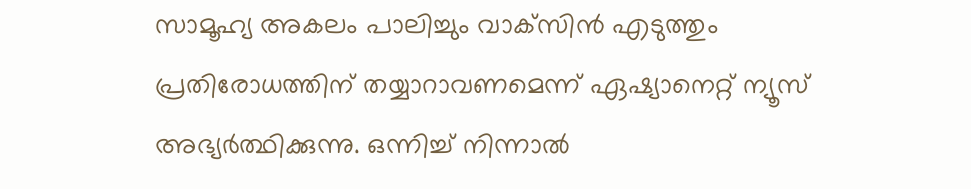സാമൂഹ്യ അകലം പാലിച്ചും വാക്‌സിന്‍ എടുത്തും പ്രതിരോധത്തിന് തയ്യാറാവണമെന്ന് ഏഷ്യാനെറ്റ് ന്യൂസ് അഭ്യര്‍ത്ഥിക്കുന്നു. ഒന്നിച്ച് നിന്നാല്‍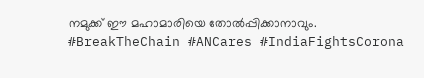നമുക്ക് ഈ മഹാമാരിയെ തോല്‍പ്പിക്കാനാവും. #BreakTheChain #ANCares #IndiaFightsCorona